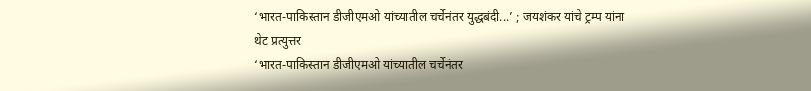‘भारत-पाकिस्तान डीजीएमओ यांच्यातील चर्चेनंतर युद्धबंदी...’ ; जयशंकर यांचे ट्रम्प यांना थेट प्रत्युत्तर
‘भारत-पाकिस्तान डीजीएमओ यांच्यातील चर्चेनंतर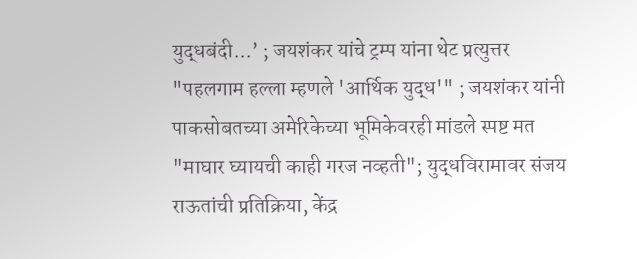युद्धबंदी...’ ; जयशंकर यांचे ट्रम्प यांना थेट प्रत्युत्तर
"पहलगाम हल्ला म्हणले 'आर्थिक युद्ध'" ; जयशंकर यांनी पाकसोबतच्या अमेरिकेच्या भूमिकेवरही मांडले स्पष्ट मत
"माघार घ्यायची काही गरज नव्हती"; युद्धविरामावर संजय राऊतांची प्रतिक्रिया, केंद्र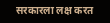सरकारला लक्ष करत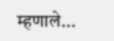म्हणाले...